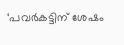‘പവർകട്ടിന് ശേഷം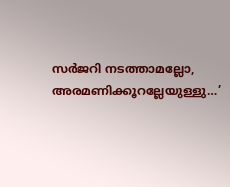സർജറി നടത്താമല്ലോ, അരമണിക്കൂറല്ലേയുള്ളു…’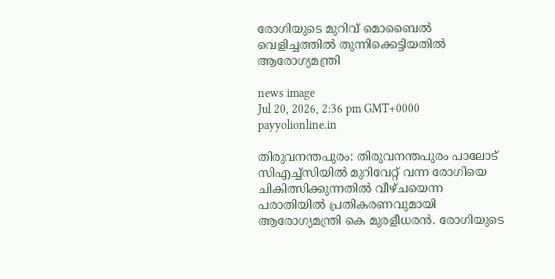രോഗിയുടെ മുറിവ് മൊബൈൽ വെളിച്ചത്തിൽ തുന്നിക്കെട്ടിയതിൽ ആരോഗ്യമന്ത്രി

news image
Jul 20, 2026, 2:36 pm GMT+0000 payyolionline.in

തിരുവനന്തപുരം: തിരുവനന്തപുരം പാലോട് സിഎച്ച്‍സിയിൽ മുറിവേറ്റ് വന്ന രോഗിയെ ചികിത്സിക്കുന്നതിൽ വീഴ്ചയെന്ന പരാതിയിൽ പ്രതികരണവുമായി ആരോഗ്യമന്ത്രി കെ മുരളീധരൻ. രോഗിയുടെ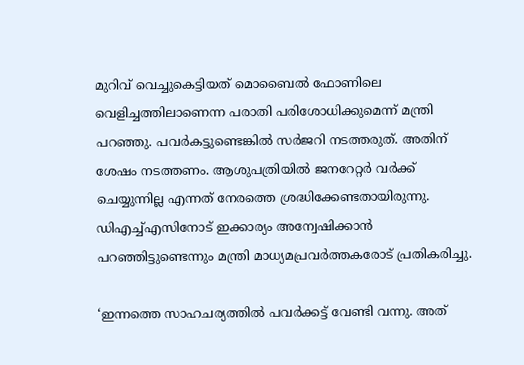മുറിവ് വെച്ചുകെട്ടിയത് മൊബൈൽ ഫോണിലെ വെളിച്ചത്തിലാണെന്ന പരാതി പരിശോധിക്കുമെന്ന് മന്ത്രി പറഞ്ഞു. പവർകട്ടുണ്ടെങ്കിൽ സർജറി നടത്തരുത്. അതിന് ശേഷം നടത്തണം. ആശുപത്രിയിൽ ജനറേറ്റർ വർക്ക് ചെയ്യുന്നില്ല എന്നത് നേരത്തെ ശ്രദ്ധിക്കേണ്ടതായിരുന്നു. ഡിഎച്ച്എസിനോട് ഇക്കാര്യം അന്വേഷിക്കാൻ പറഞ്ഞിട്ടുണ്ടെന്നും മന്ത്രി മാധ്യമപ്രവർത്തകരോട് പ്രതികരിച്ചു.

‘ഇന്നത്തെ സാഹചര്യത്തിൽ പവർക്കട്ട് വേണ്ടി വന്നു. അത്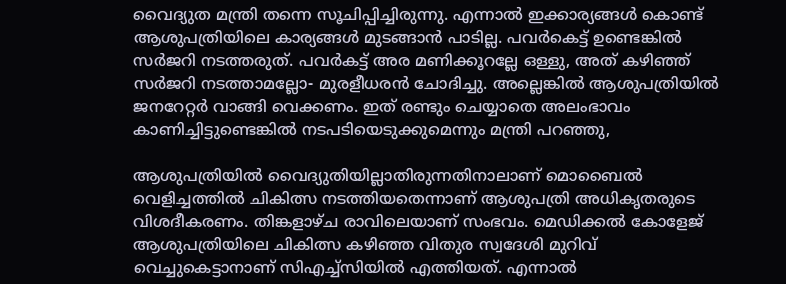വൈദ്യുത മന്ത്രി തന്നെ സൂചിപ്പിച്ചിരുന്നു. എന്നാൽ ഇക്കാര്യങ്ങൾ കൊണ്ട് ആശുപത്രിയിലെ കാര്യങ്ങൾ മുടങ്ങാൻ പാടില്ല. പവർകെട്ട് ഉണ്ടെങ്കിൽ സർജറി നടത്തരുത്. പവർകട്ട് അര മണിക്കൂറല്ലേ ഒള്ളു, അത് കഴിഞ്ഞ് സർജറി നടത്താമല്ലോ- മുരളീധരൻ ചോദിച്ചു. അല്ലെങ്കിൽ ആശുപത്രിയിൽ ജനറേറ്റർ വാങ്ങി വെക്കണം. ഇത് രണ്ടും ചെയ്യാതെ അലംഭാവം കാണിച്ചിട്ടുണ്ടെങ്കിൽ നടപടിയെടുക്കുമെന്നും മന്ത്രി പറഞ്ഞു,

ആശുപത്രിയിൽ വൈദ്യുതിയില്ലാതിരുന്നതിനാലാണ് മൊബൈൽ വെളിച്ചത്തിൽ ചികിത്സ നടത്തിയതെന്നാണ് ആശുപത്രി അധികൃതരുടെ വിശദീകരണം. തിങ്കളാഴ്ച രാവിലെയാണ് സംഭവം. മെഡിക്കൽ കോളേജ് ആശുപത്രിയിലെ ചികിത്സ കഴിഞ്ഞ വിതുര സ്വദേശി മുറിവ് വെച്ചുകെട്ടാനാണ് സിഎച്ച്‍സിയിൽ എത്തിയത്. എന്നാൽ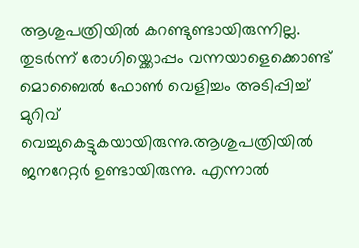ആശുപത്രിയിൽ കറണ്ടുണ്ടായിരുന്നില്ല. തുടർന്ന് രോഗിയ്ക്കൊപ്പം വന്നയാളെക്കൊണ്ട് മൊബൈൽ ഫോൺ വെളിച്ചം അടിപ്പിച്ച് മുറിവ് വെച്ചുകെട്ടുകയായിരുന്നു.ആശുപത്രിയിൽ ജനറേറ്റർ ഉണ്ടായിരുന്നു. എന്നാൽ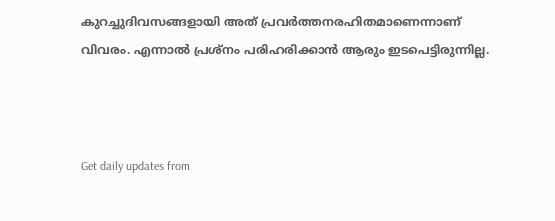കുറച്ചുദിവസങ്ങളായി അത് പ്രവർത്തനരഹിതമാണെന്നാണ് വിവരം. എന്നാൽ പ്രശ്നം പരിഹരിക്കാൻ ആരും ഇടപെട്ടിരുന്നില്ല.



Get daily updates from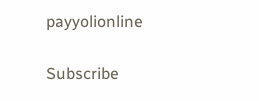payyolionline

Subscribe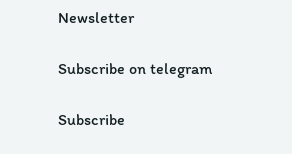Newsletter

Subscribe on telegram

Subscribe